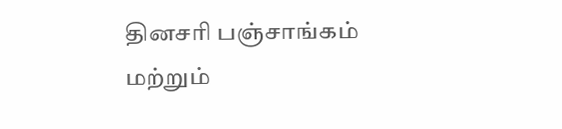தினசரி பஞ்சாங்கம் மற்றும்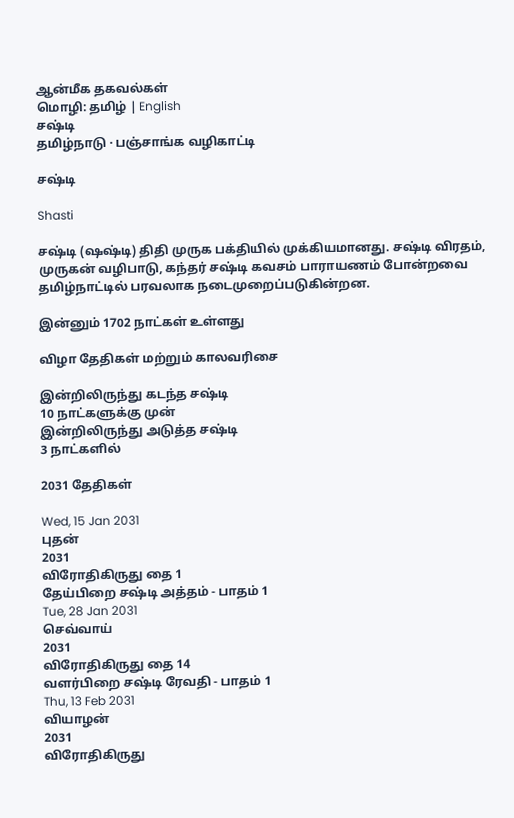ஆன்மீக தகவல்கள்
மொழி: தமிழ் | English
சஷ்டி
தமிழ்நாடு · பஞ்சாங்க வழிகாட்டி

சஷ்டி

Shasti

சஷ்டி (ஷஷ்டி) திதி முருக பக்தியில் முக்கியமானது. சஷ்டி விரதம், முருகன் வழிபாடு, கந்தர் சஷ்டி கவசம் பாராயணம் போன்றவை தமிழ்நாட்டில் பரவலாக நடைமுறைப்படுகின்றன.

இன்னும் 1702 நாட்கள் உள்ளது

விழா தேதிகள் மற்றும் காலவரிசை

இன்றிலிருந்து கடந்த சஷ்டி
10 நாட்களுக்கு முன்
இன்றிலிருந்து அடுத்த சஷ்டி
3 நாட்களில்

2031 தேதிகள்

Wed, 15 Jan 2031
புதன்
2031
விரோதிகிருது தை 1
தேய்பிறை சஷ்டி அத்தம் - பாதம் 1
Tue, 28 Jan 2031
செவ்வாய்
2031
விரோதிகிருது தை 14
வளர்பிறை சஷ்டி ரேவதி - பாதம் 1
Thu, 13 Feb 2031
வியாழன்
2031
விரோதிகிருது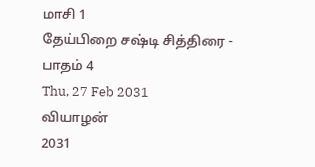மாசி 1
தேய்பிறை சஷ்டி சித்திரை - பாதம் 4
Thu, 27 Feb 2031
வியாழன்
2031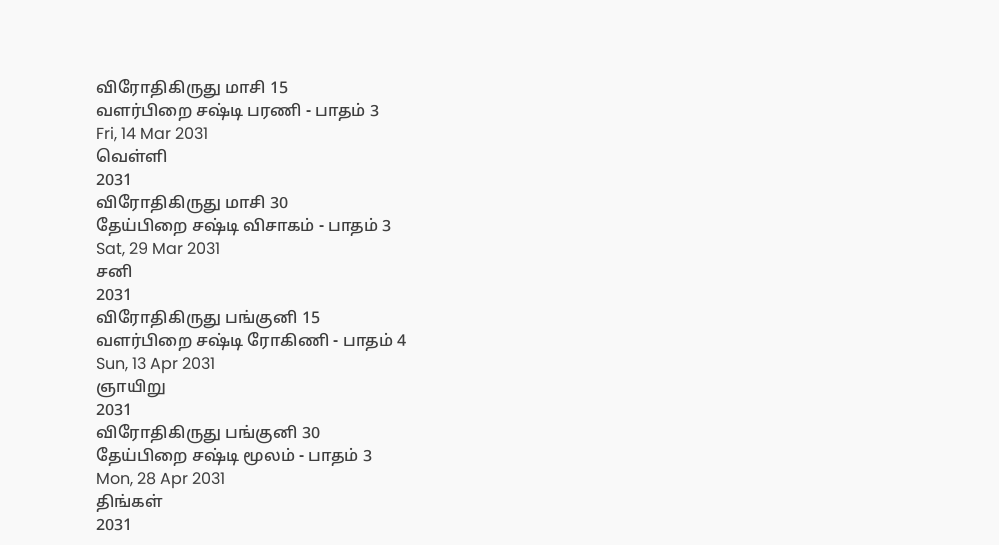விரோதிகிருது மாசி 15
வளர்பிறை சஷ்டி பரணி - பாதம் 3
Fri, 14 Mar 2031
வெள்ளி
2031
விரோதிகிருது மாசி 30
தேய்பிறை சஷ்டி விசாகம் - பாதம் 3
Sat, 29 Mar 2031
சனி
2031
விரோதிகிருது பங்குனி 15
வளர்பிறை சஷ்டி ரோகிணி - பாதம் 4
Sun, 13 Apr 2031
ஞாயிறு
2031
விரோதிகிருது பங்குனி 30
தேய்பிறை சஷ்டி மூலம் - பாதம் 3
Mon, 28 Apr 2031
திங்கள்
2031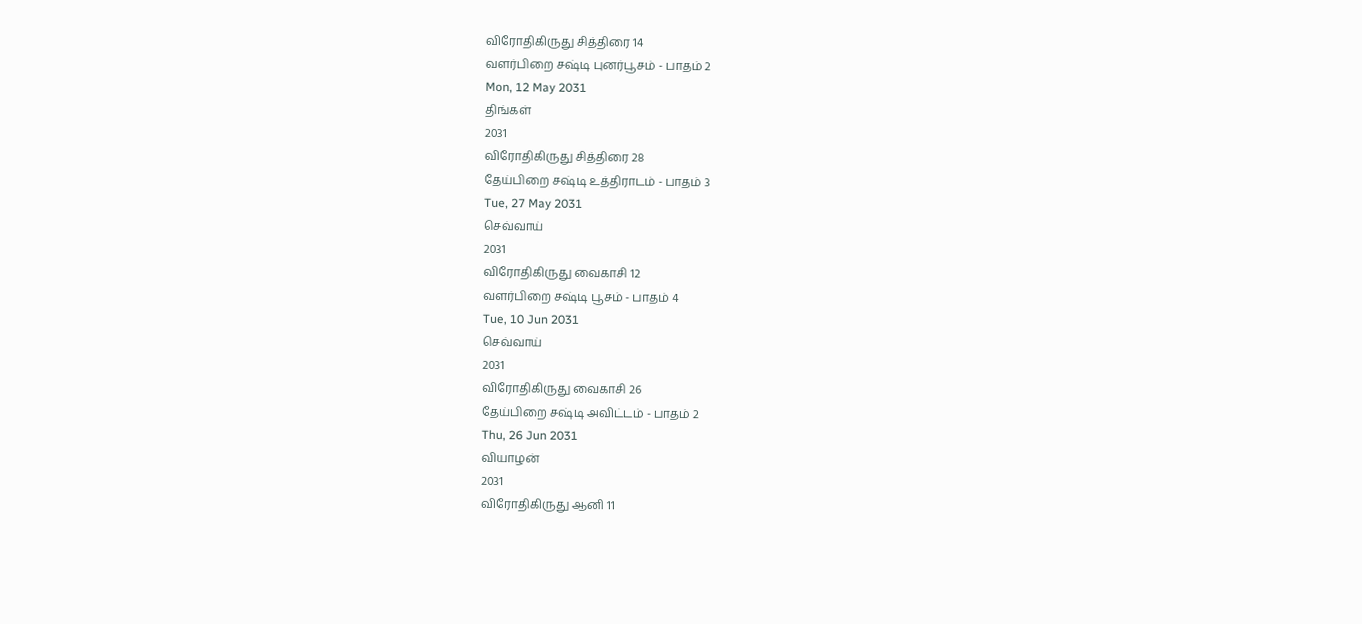விரோதிகிருது சித்திரை 14
வளர்பிறை சஷ்டி புனர்பூசம் - பாதம் 2
Mon, 12 May 2031
திங்கள்
2031
விரோதிகிருது சித்திரை 28
தேய்பிறை சஷ்டி உத்திராடம் - பாதம் 3
Tue, 27 May 2031
செவ்வாய்
2031
விரோதிகிருது வைகாசி 12
வளர்பிறை சஷ்டி பூசம் - பாதம் 4
Tue, 10 Jun 2031
செவ்வாய்
2031
விரோதிகிருது வைகாசி 26
தேய்பிறை சஷ்டி அவிட்டம் - பாதம் 2
Thu, 26 Jun 2031
வியாழன்
2031
விரோதிகிருது ஆனி 11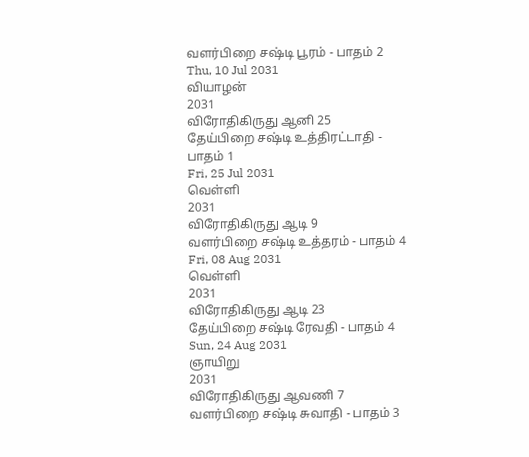வளர்பிறை சஷ்டி பூரம் - பாதம் 2
Thu, 10 Jul 2031
வியாழன்
2031
விரோதிகிருது ஆனி 25
தேய்பிறை சஷ்டி உத்திரட்டாதி - பாதம் 1
Fri, 25 Jul 2031
வெள்ளி
2031
விரோதிகிருது ஆடி 9
வளர்பிறை சஷ்டி உத்தரம் - பாதம் 4
Fri, 08 Aug 2031
வெள்ளி
2031
விரோதிகிருது ஆடி 23
தேய்பிறை சஷ்டி ரேவதி - பாதம் 4
Sun, 24 Aug 2031
ஞாயிறு
2031
விரோதிகிருது ஆவணி 7
வளர்பிறை சஷ்டி சுவாதி - பாதம் 3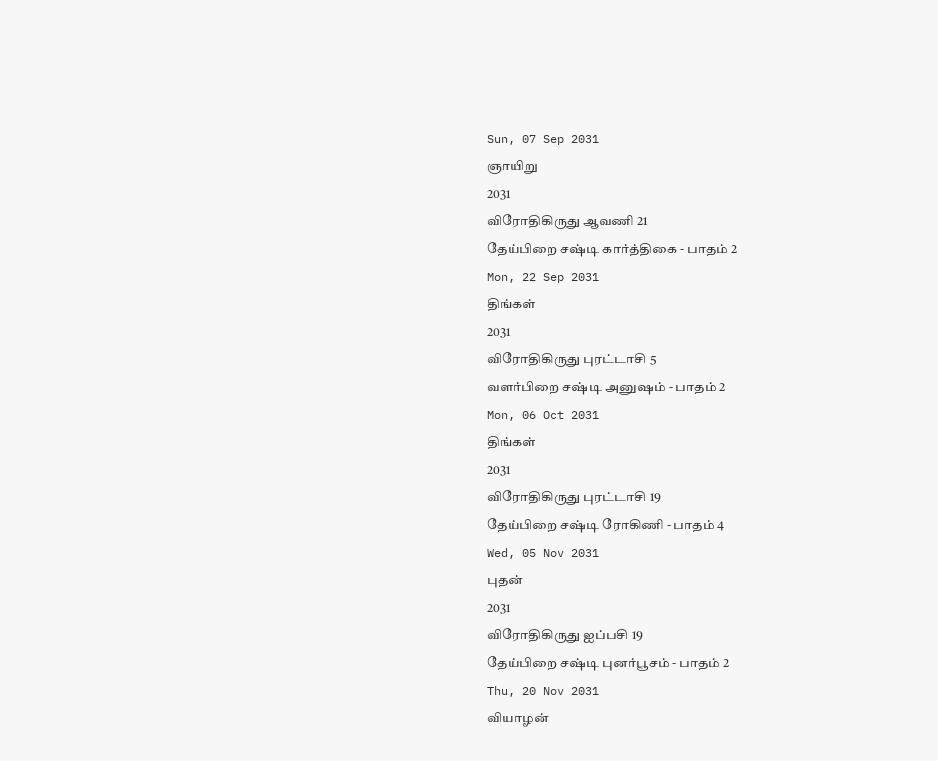Sun, 07 Sep 2031
ஞாயிறு
2031
விரோதிகிருது ஆவணி 21
தேய்பிறை சஷ்டி கார்த்திகை - பாதம் 2
Mon, 22 Sep 2031
திங்கள்
2031
விரோதிகிருது புரட்டாசி 5
வளர்பிறை சஷ்டி அனுஷம் - பாதம் 2
Mon, 06 Oct 2031
திங்கள்
2031
விரோதிகிருது புரட்டாசி 19
தேய்பிறை சஷ்டி ரோகிணி - பாதம் 4
Wed, 05 Nov 2031
புதன்
2031
விரோதிகிருது ஐப்பசி 19
தேய்பிறை சஷ்டி புனர்பூசம் - பாதம் 2
Thu, 20 Nov 2031
வியாழன்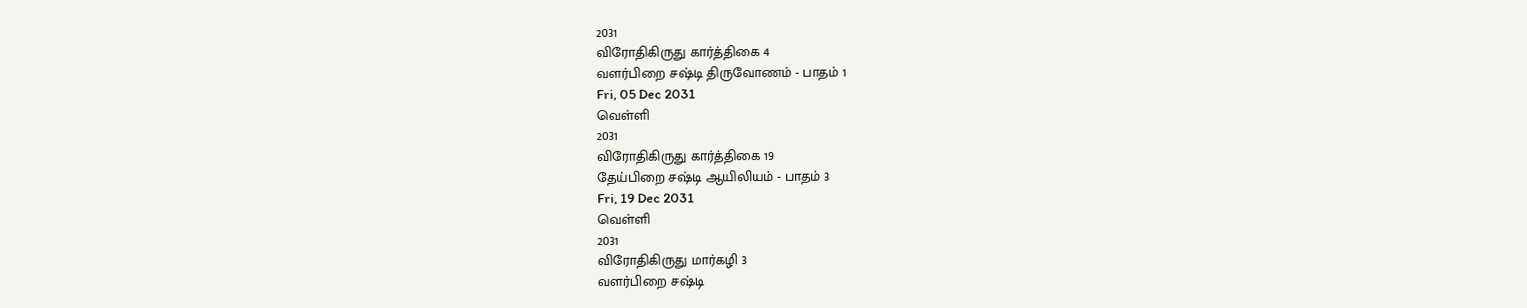2031
விரோதிகிருது கார்த்திகை 4
வளர்பிறை சஷ்டி திருவோணம் - பாதம் 1
Fri, 05 Dec 2031
வெள்ளி
2031
விரோதிகிருது கார்த்திகை 19
தேய்பிறை சஷ்டி ஆயிலியம் - பாதம் 3
Fri, 19 Dec 2031
வெள்ளி
2031
விரோதிகிருது மார்கழி 3
வளர்பிறை சஷ்டி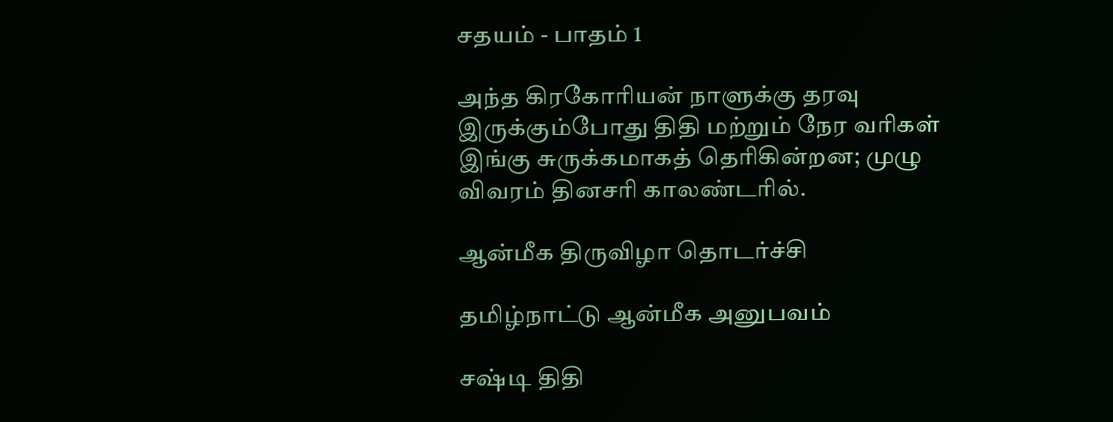சதயம் - பாதம் 1

அந்த கிரகோரியன் நாளுக்கு தரவு இருக்கும்போது திதி மற்றும் நேர வரிகள் இங்கு சுருக்கமாகத் தெரிகின்றன; முழு விவரம் தினசரி காலண்டரில்.

ஆன்மீக திருவிழா தொடர்ச்சி

தமிழ்நாட்டு ஆன்மீக அனுபவம்

சஷ்டி திதி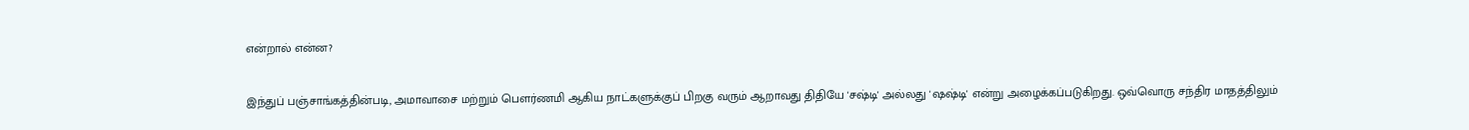என்றால் என்ன?

இந்துப் பஞ்சாங்கத்தின்படி, அமாவாசை மற்றும் பௌர்ணமி ஆகிய நாட்களுக்குப் பிறகு வரும் ஆறாவது திதியே 'சஷ்டி' அல்லது 'ஷஷ்டி' என்று அழைக்கப்படுகிறது. ஒவ்வொரு சந்திர மாதத்திலும்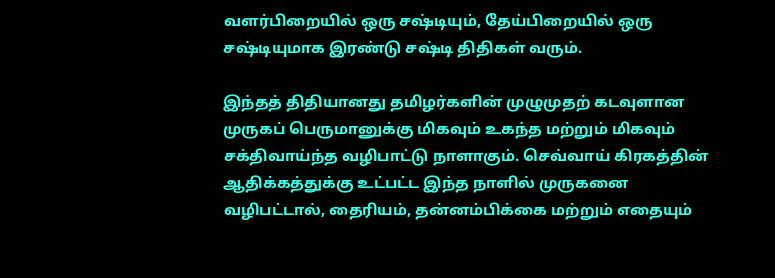வளர்பிறையில் ஒரு சஷ்டியும், தேய்பிறையில் ஒரு சஷ்டியுமாக இரண்டு சஷ்டி திதிகள் வரும்.

இந்தத் திதியானது தமிழர்களின் முழுமுதற் கடவுளான முருகப் பெருமானுக்கு மிகவும் உகந்த மற்றும் மிகவும் சக்திவாய்ந்த வழிபாட்டு நாளாகும். செவ்வாய் கிரகத்தின் ஆதிக்கத்துக்கு உட்பட்ட இந்த நாளில் முருகனை வழிபட்டால், தைரியம், தன்னம்பிக்கை மற்றும் எதையும்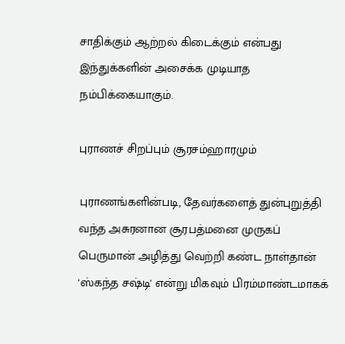சாதிக்கும் ஆற்றல் கிடைக்கும் என்பது இந்துக்களின் அசைக்க முடியாத நம்பிக்கையாகும்.

புராணச் சிறப்பும் சூரசம்ஹாரமும்

புராணங்களின்படி, தேவர்களைத் துன்புறுத்தி வந்த அசுரனான சூரபத்மனை முருகப் பெருமான் அழித்து வெற்றி கண்ட நாள்தான் 'ஸ்கந்த சஷ்டி' என்று மிகவும் பிரம்மாண்டமாகக்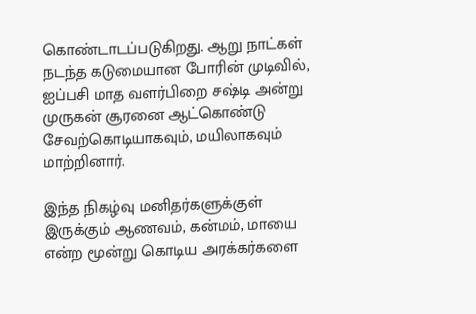கொண்டாடப்படுகிறது. ஆறு நாட்கள் நடந்த கடுமையான போரின் முடிவில், ஐப்பசி மாத வளர்பிறை சஷ்டி அன்று முருகன் சூரனை ஆட்கொண்டு சேவற்கொடியாகவும், மயிலாகவும் மாற்றினார்.

இந்த நிகழ்வு மனிதர்களுக்குள் இருக்கும் ஆணவம், கன்மம், மாயை என்ற மூன்று கொடிய அரக்கர்களை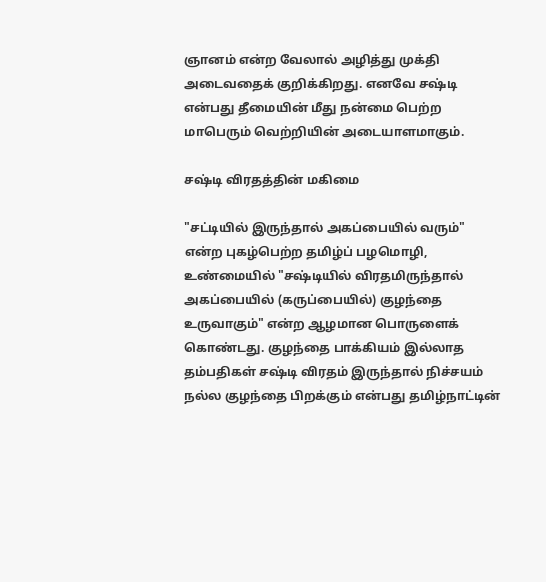ஞானம் என்ற வேலால் அழித்து முக்தி அடைவதைக் குறிக்கிறது. எனவே சஷ்டி என்பது தீமையின் மீது நன்மை பெற்ற மாபெரும் வெற்றியின் அடையாளமாகும்.

சஷ்டி விரதத்தின் மகிமை

"சட்டியில் இருந்தால் அகப்பையில் வரும்" என்ற புகழ்பெற்ற தமிழ்ப் பழமொழி, உண்மையில் "சஷ்டியில் விரதமிருந்தால் அகப்பையில் (கருப்பையில்) குழந்தை உருவாகும்" என்ற ஆழமான பொருளைக் கொண்டது. குழந்தை பாக்கியம் இல்லாத தம்பதிகள் சஷ்டி விரதம் இருந்தால் நிச்சயம் நல்ல குழந்தை பிறக்கும் என்பது தமிழ்நாட்டின்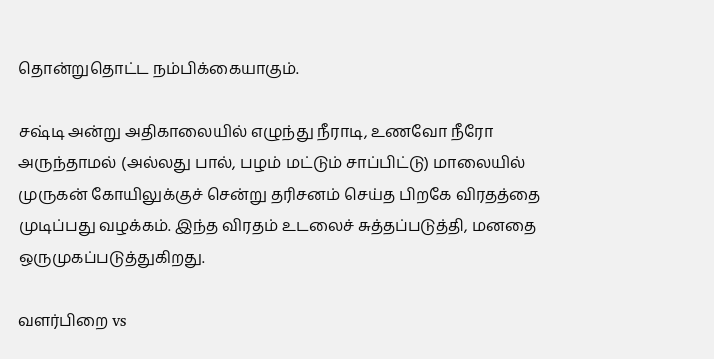தொன்றுதொட்ட நம்பிக்கையாகும்.

சஷ்டி அன்று அதிகாலையில் எழுந்து நீராடி, உணவோ நீரோ அருந்தாமல் (அல்லது பால், பழம் மட்டும் சாப்பிட்டு) மாலையில் முருகன் கோயிலுக்குச் சென்று தரிசனம் செய்த பிறகே விரதத்தை முடிப்பது வழக்கம். இந்த விரதம் உடலைச் சுத்தப்படுத்தி, மனதை ஒருமுகப்படுத்துகிறது.

வளர்பிறை vs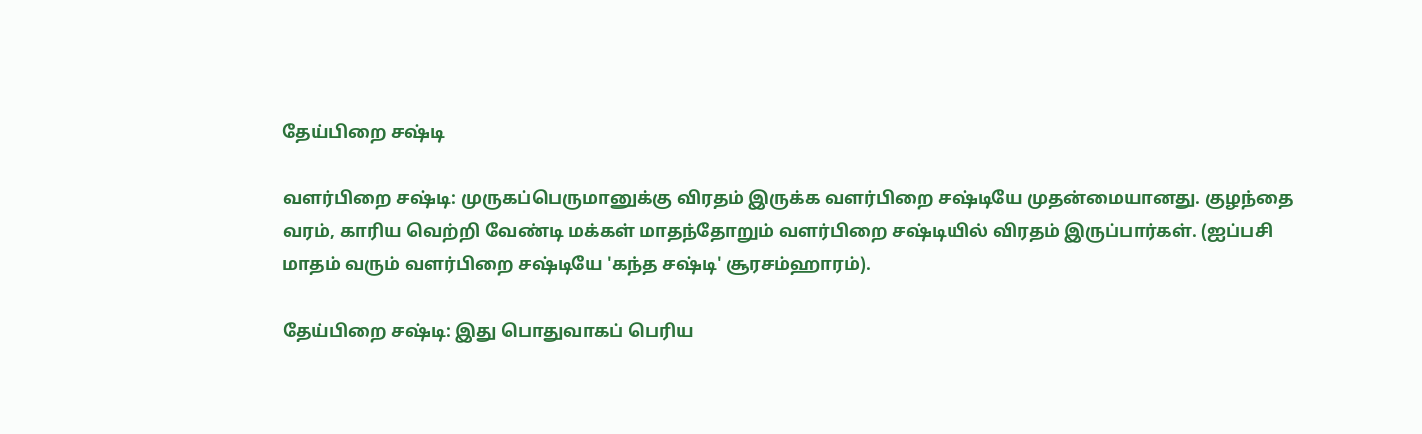தேய்பிறை சஷ்டி

வளர்பிறை சஷ்டி: முருகப்பெருமானுக்கு விரதம் இருக்க வளர்பிறை சஷ்டியே முதன்மையானது. குழந்தை வரம், காரிய வெற்றி வேண்டி மக்கள் மாதந்தோறும் வளர்பிறை சஷ்டியில் விரதம் இருப்பார்கள். (ஐப்பசி மாதம் வரும் வளர்பிறை சஷ்டியே 'கந்த சஷ்டி' சூரசம்ஹாரம்).

தேய்பிறை சஷ்டி: இது பொதுவாகப் பெரிய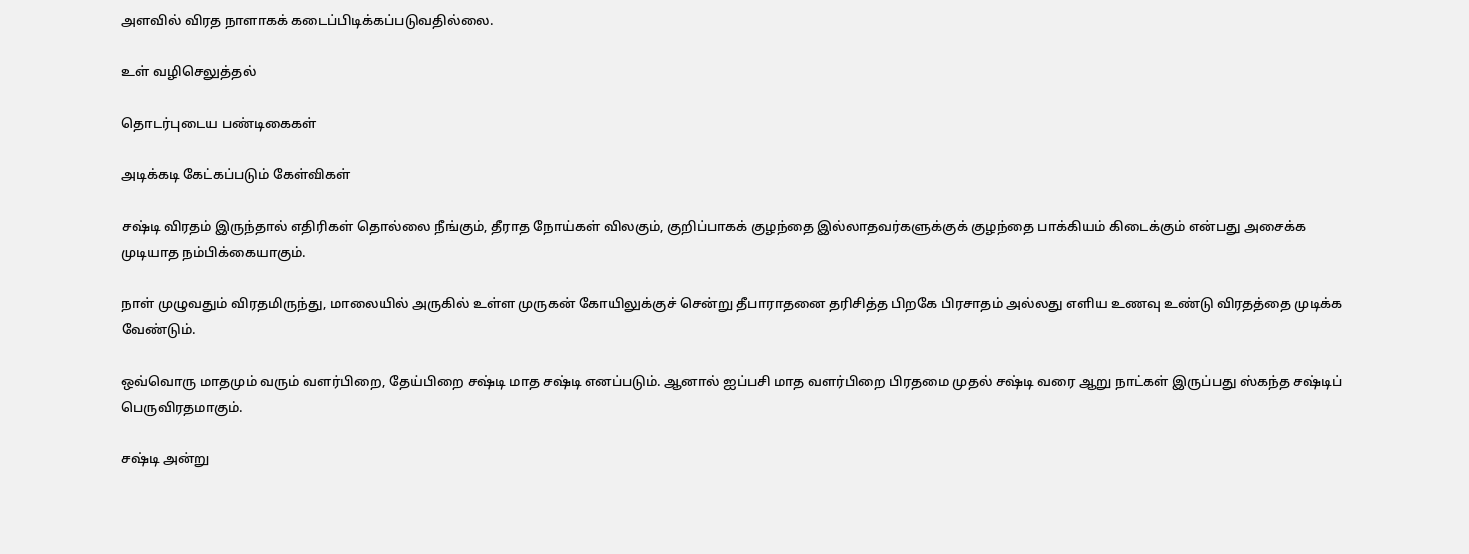அளவில் விரத நாளாகக் கடைப்பிடிக்கப்படுவதில்லை.

உள் வழிசெலுத்தல்

தொடர்புடைய பண்டிகைகள்

அடிக்கடி கேட்கப்படும் கேள்விகள்

சஷ்டி விரதம் இருந்தால் எதிரிகள் தொல்லை நீங்கும், தீராத நோய்கள் விலகும், குறிப்பாகக் குழந்தை இல்லாதவர்களுக்குக் குழந்தை பாக்கியம் கிடைக்கும் என்பது அசைக்க முடியாத நம்பிக்கையாகும்.

நாள் முழுவதும் விரதமிருந்து, மாலையில் அருகில் உள்ள முருகன் கோயிலுக்குச் சென்று தீபாராதனை தரிசித்த பிறகே பிரசாதம் அல்லது எளிய உணவு உண்டு விரதத்தை முடிக்க வேண்டும்.

ஒவ்வொரு மாதமும் வரும் வளர்பிறை, தேய்பிறை சஷ்டி மாத சஷ்டி எனப்படும். ஆனால் ஐப்பசி மாத வளர்பிறை பிரதமை முதல் சஷ்டி வரை ஆறு நாட்கள் இருப்பது ஸ்கந்த சஷ்டிப் பெருவிரதமாகும்.

சஷ்டி அன்று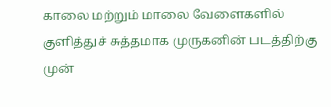காலை மற்றும் மாலை வேளைகளில் குளித்துச் சுத்தமாக முருகனின் படத்திற்கு முன்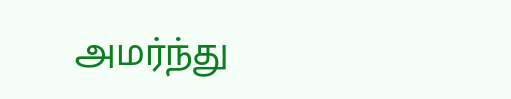அமர்ந்து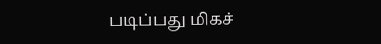படிப்பது மிகச்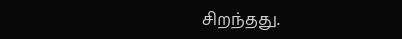சிறந்தது.